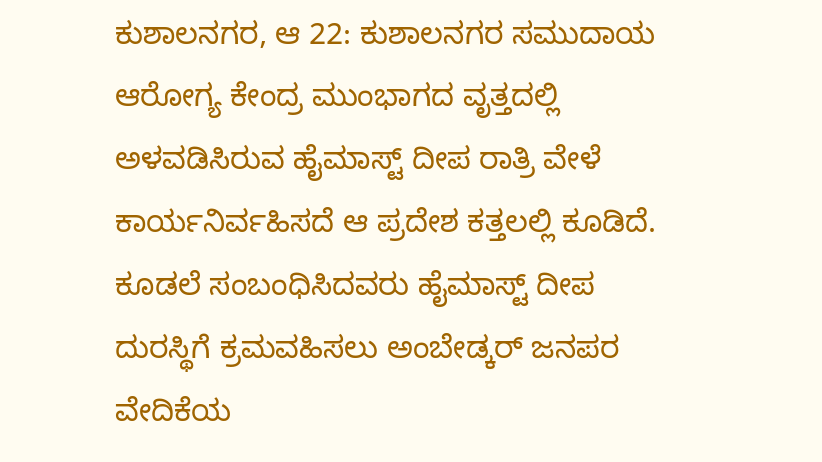ಕುಶಾಲನಗರ, ಆ 22: ಕುಶಾಲನಗರ ಸಮುದಾಯ ಆರೋಗ್ಯ ಕೇಂದ್ರ ಮುಂಭಾಗದ ವೃತ್ತದಲ್ಲಿ ಅಳವಡಿಸಿರುವ ಹೈಮಾಸ್ಟ್ ದೀಪ ರಾತ್ರಿ ವೇಳೆ ಕಾರ್ಯನಿರ್ವಹಿಸದೆ ಆ ಪ್ರದೇಶ ಕತ್ತಲಲ್ಲಿ ಕೂಡಿದೆ. ಕೂಡಲೆ ಸಂಬಂಧಿಸಿದವರು ಹೈಮಾಸ್ಟ್ ದೀಪ ದುರಸ್ಥಿಗೆ ಕ್ರಮವಹಿಸಲು ಅಂಬೇಡ್ಕರ್ ಜನಪರ ವೇದಿಕೆಯ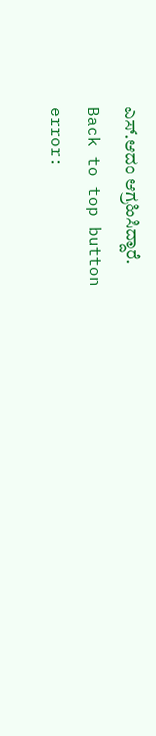ಎಸ್.ಆದಂ ಆಗ್ರಹಿಸಿದ್ದಾರೆ.
Back to top button
error: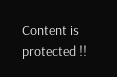Content is protected !!